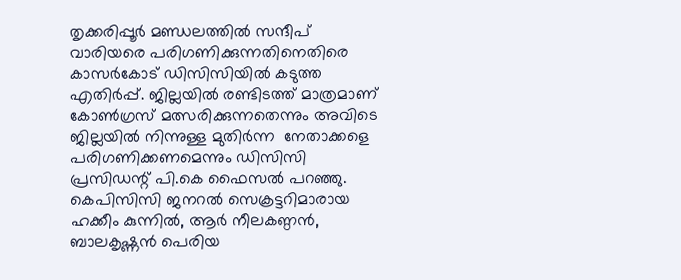തൃക്കരിപ്പൂർ മണ്ഡലത്തിൽ സന്ദീപ് വാരിയരെ പരിഗണിക്കുന്നതിനെതിരെ കാസർകോട് ഡിസിസിയിൽ കടുത്ത എതിർപ്പ്. ജില്ലയിൽ രണ്ടിടത്ത് മാത്രമാണ് കോൺഗ്രസ് മത്സരിക്കുന്നതെന്നും അവിടെ ജില്ലയിൽ നിന്നുള്ള മുതിർന്ന  നേതാക്കളെ പരിഗണിക്കണമെന്നും ഡിസിസി പ്രസിഡന്റ് പി.കെ ഫൈസൽ പറഞ്ഞു. കെപിസിസി ജനറൽ സെക്രട്ടറിമാരായ ഹക്കീം കുന്നിൽ, ആർ നീലകണ്ഠൻ, ബാലകൃഷ്ണൻ പെരിയ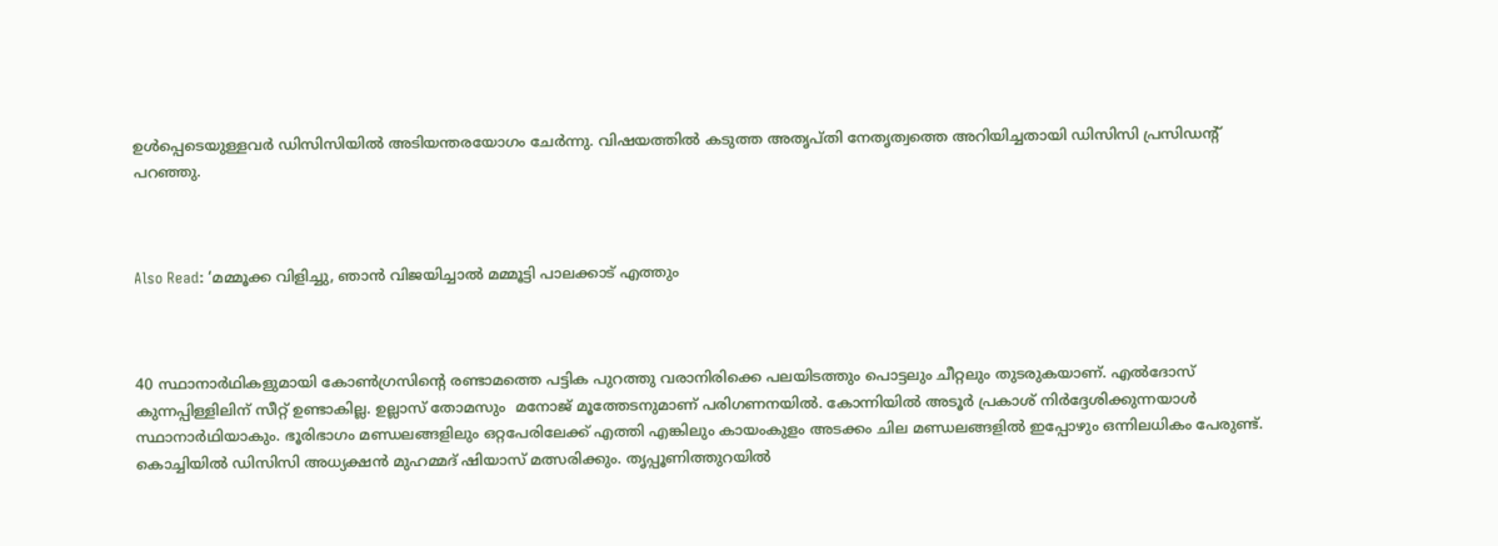ഉൾപ്പെടെയുള്ളവർ ഡിസിസിയിൽ അടിയന്തരയോഗം ചേർന്നു. വിഷയത്തിൽ കടുത്ത അതൃപ്തി നേതൃത്വത്തെ അറിയിച്ചതായി ഡിസിസി പ്രസിഡന്റ് പറഞ്ഞു.



Also Read: ‘മമ്മൂക്ക വിളിച്ചു, ഞാന്‍ വിജയിച്ചാല്‍ മമ്മൂട്ടി പാലക്കാട് എത്തും



40 സ്ഥാനാർഥികളുമായി കോൺഗ്രസിന്റെ രണ്ടാമത്തെ പട്ടിക പുറത്തു വരാനിരിക്കെ പലയിടത്തും പൊട്ടലും ചീറ്റലും തുടരുകയാണ്. എൽദോസ് കുന്നപ്പിള്ളിലിന് സീറ്റ് ഉണ്ടാകില്ല. ഉല്ലാസ് തോമസും  മനോജ് മൂത്തേടനുമാണ് പരിഗണനയിൽ. കോന്നിയിൽ അടൂർ പ്രകാശ് നിർദ്ദേശിക്കുന്നയാൾ സ്ഥാനാർഥിയാകും. ഭൂരിഭാഗം മണ്ഡലങ്ങളിലും ഒറ്റപേരിലേക്ക് എത്തി എങ്കിലും കായംകുളം അടക്കം ചില മണ്ഡലങ്ങളിൽ ഇപ്പോഴും ഒന്നിലധികം പേരുണ്ട്. കൊച്ചിയിൽ ഡിസിസി അധ്യക്ഷൻ മുഹമ്മദ് ഷിയാസ് മത്സരിക്കും. തൃപ്പൂണിത്തുറയിൽ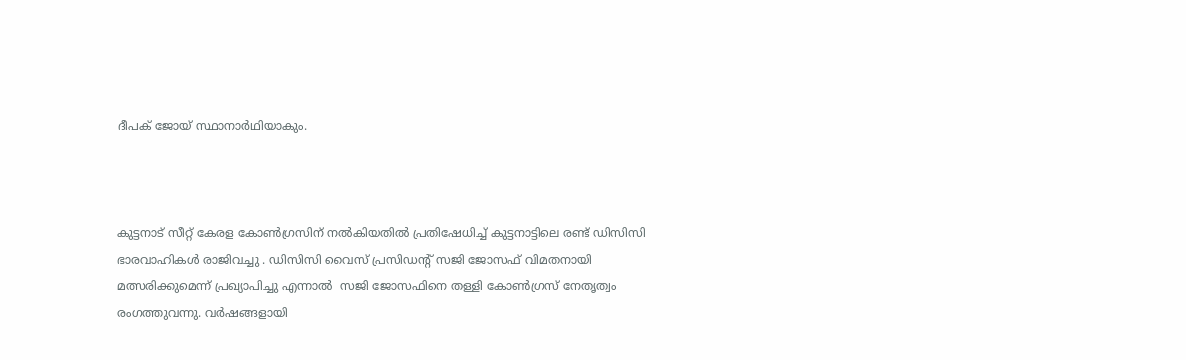ദീപക് ജോയ് സ്ഥാനാർഥിയാകും.



കുട്ടനാട് സീറ്റ് കേരള കോൺഗ്രസിന് നൽകിയതിൽ പ്രതിഷേധിച്ച് കുട്ടനാട്ടിലെ രണ്ട് ഡിസിസി ഭാരവാഹികൾ രാജിവച്ചു . ഡിസിസി വൈസ് പ്രസിഡന്റ് സജി ജോസഫ് വിമതനായി മത്സരിക്കുമെന്ന് പ്രഖ്യാപിച്ചു എന്നാൽ  സജി ജോസഫിനെ തള്ളി കോൺഗ്രസ് നേതൃത്വം രംഗത്തുവന്നു. വർഷങ്ങളായി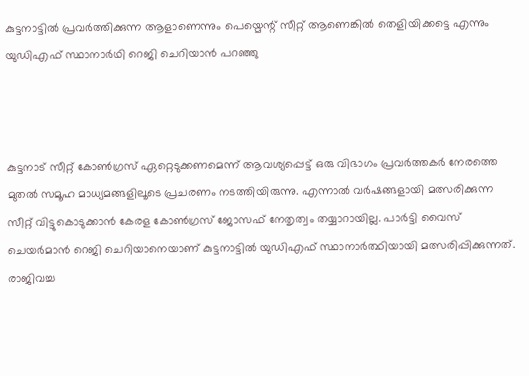കുട്ടനാട്ടിൽ പ്രവർത്തിക്കുന്ന ആളാണെന്നും പെയ്മെന്റ് സീറ്റ് ആണെങ്കിൽ തെളിയിക്കട്ടെ എന്നും യുഡിഎഫ് സ്ഥാനാർഥി റെജി ചെറിയാൻ പറഞ്ഞു



കുട്ടനാട് സീറ്റ് കോൺഗ്രസ് ഏറ്റെടുക്കണമെന്ന് ആവശ്യപ്പെട്ട് ഒരു വിഭാഗം പ്രവർത്തകർ നേരത്തെ മുതൽ സമൂഹ മാധ്യമങ്ങളിലൂടെ പ്രചരണം നടത്തിയിരുന്നു. എന്നാൽ വർഷങ്ങളായി മത്സരിക്കുന്ന സീറ്റ് വിട്ടുകൊടുക്കാൻ കേരള കോൺഗ്രസ് ജോസഫ് നേതൃത്വം തയ്യാറായില്ല. പാർട്ടി വൈസ് ചെയർമാൻ റെജി ചെറിയാനെയാണ് കുട്ടനാട്ടിൽ യുഡിഎഫ് സ്ഥാനാർത്ഥിയായി മത്സരിപ്പിക്കുന്നത്. രാജിവച്ച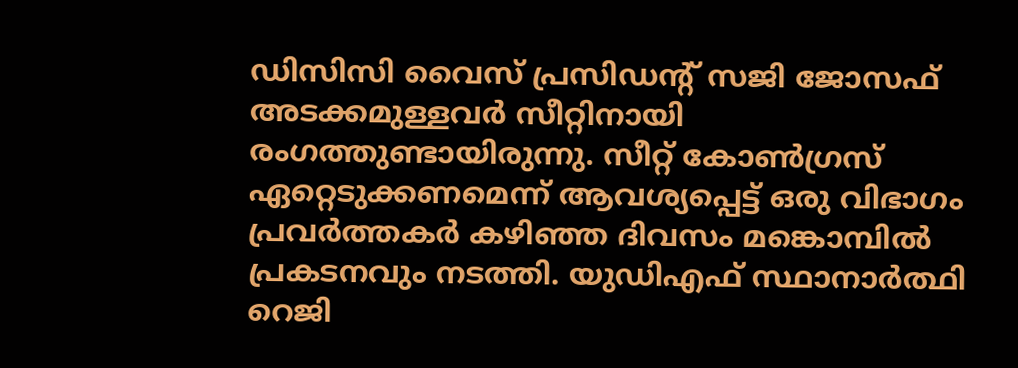ഡിസിസി വൈസ് പ്രസിഡന്റ് സജി ജോസഫ് അടക്കമുള്ളവർ സീറ്റിനായി രംഗത്തുണ്ടായിരുന്നു. സീറ്റ് കോൺഗ്രസ് ഏറ്റെടുക്കണമെന്ന് ആവശ്യപ്പെട്ട് ഒരു വിഭാഗം പ്രവർത്തകർ കഴിഞ്ഞ ദിവസം മങ്കൊമ്പിൽ പ്രകടനവും നടത്തി. യുഡിഎഫ് സ്ഥാനാർത്ഥി റെജി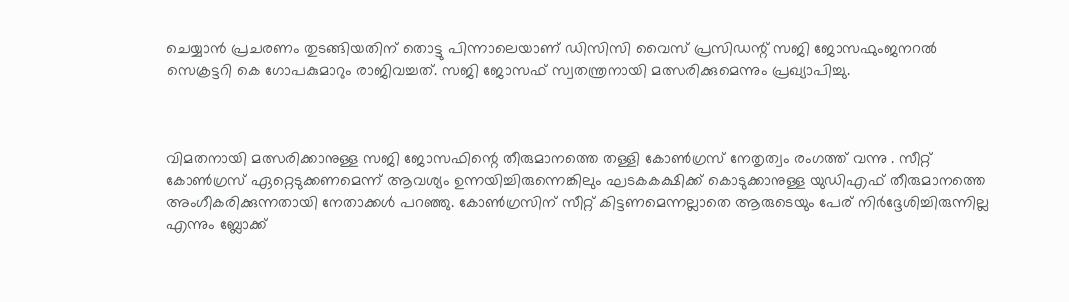ചെയ്യാൻ പ്രചരണം തുടങ്ങിയതിന് തൊട്ടു പിന്നാലെയാണ് ഡിസിസി വൈസ് പ്രസിഡന്റ് സജി ജോസഫുംജനറൽ സെക്രട്ടറി കെ ഗോപകുമാറും രാജിവച്ചത്. സജി ജോസഫ് സ്വതന്ത്രനായി മത്സരിക്കുമെന്നും പ്രഖ്യാപിച്ചു.



വിമതനായി മത്സരിക്കാനുള്ള സജി ജോസഫിന്റെ തീരുമാനത്തെ തള്ളി കോൺഗ്രസ് നേതൃത്വം രംഗത്ത് വന്നു . സീറ്റ് കോൺഗ്രസ് ഏറ്റെടുക്കണമെന്ന് ആവശ്യം ഉന്നയിച്ചിരുന്നെങ്കിലും ഘടകകക്ഷിക്ക് കൊടുക്കാനുള്ള യുഡിഎഫ് തീരുമാനത്തെ അംഗീകരിക്കുന്നതായി നേതാക്കൾ പറഞ്ഞു. കോൺഗ്രസിന് സീറ്റ് കിട്ടണമെന്നല്ലാതെ ആരുടെയും പേര് നിർദ്ദേശിച്ചിരുന്നില്ല എന്നും ബ്ലോക്ക്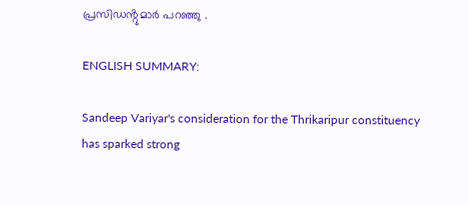പ്രസിഡൻ്റുമാർ പറഞ്ഞു .

ENGLISH SUMMARY:

Sandeep Variyar's consideration for the Thrikaripur constituency has sparked strong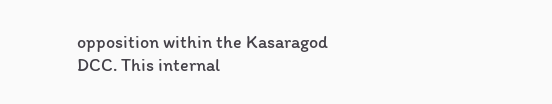opposition within the Kasaragod DCC. This internal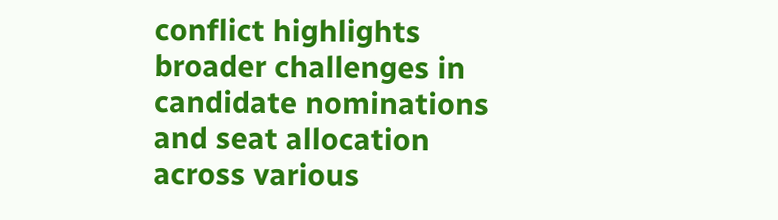conflict highlights broader challenges in candidate nominations and seat allocation across various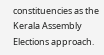constituencies as the Kerala Assembly Elections approach.